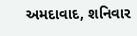અમદાવાદ, શનિવાર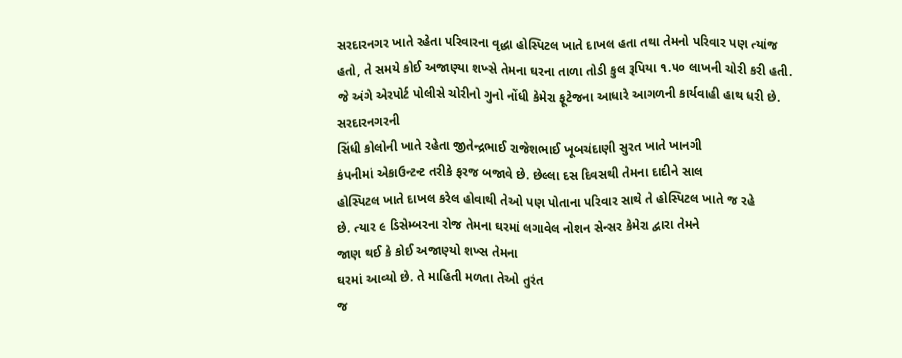સરદારનગર ખાતે રહેતા પરિવારના વૃદ્ધા હોસ્પિટલ ખાતે દાખલ હતા તથા તેમનો પરિવાર પણ ત્યાંજ હતો, તે સમયે કોઈ અજાણ્યા શખ્સે તેમના ઘરના તાળા તોડી કુલ રૂપિયા ૧.૫૦ લાખની ચોરી કરી હતી. જે અંગે એરપોર્ટ પોલીસે ચોરીનો ગુનો નોંધી કેમેરા ફૂટેજના આધારે આગળની કાર્યવાહી હાથ ધરી છે.
સરદારનગરની
સિંધી કોલોની ખાતે રહેતા જીતેન્દ્રભાઈ રાજેશભાઈ ખૂબચંદાણી સુરત ખાતે ખાનગી
કંપનીમાં એકાઉન્ટન્ટ તરીકે ફરજ બજાવે છે. છેલ્લા દસ દિવસથી તેમના દાદીને સાલ
હોસ્પિટલ ખાતે દાખલ કરેલ હોવાથી તેઓ પણ પોતાના પરિવાર સાથે તે હોસ્પિટલ ખાતે જ રહે
છે. ત્યાર ૯ ડિસેમ્બરના રોજ તેમના ઘરમાં લગાવેલ નોશન સેન્સર કેમેરા દ્વારા તેમને
જાણ થઈ કે કોઈ અજાણ્યો શખ્સ તેમના
ઘરમાં આવ્યો છે. તે માહિતી મળતા તેઓ તુરંત
જ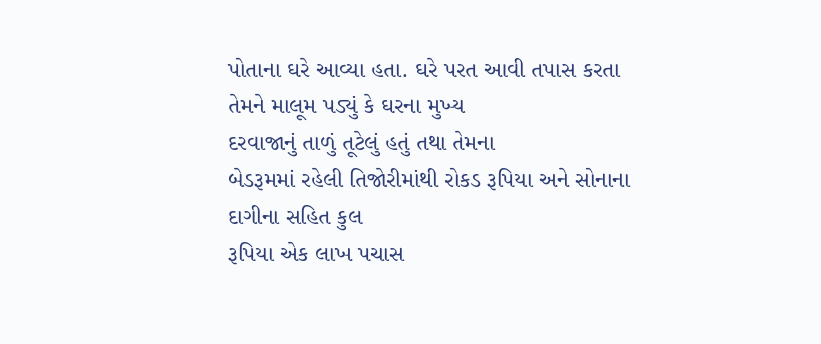પોતાના ઘરે આવ્યા હતા. ઘરે પરત આવી તપાસ કરતા તેમને માલૂમ પડ્યું કે ઘરના મુખ્ય
દરવાજાનું તાળું તૂટેલું હતું તથા તેમના
બેડરૂમમાં રહેલી તિજોરીમાંથી રોકડ રૂપિયા અને સોનાના દાગીના સહિત કુલ
રૂપિયા એક લાખ પચાસ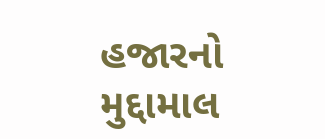હજારનો મુદ્દામાલ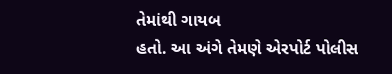તેમાંથી ગાયબ
હતો. આ અંગે તેમણે એરપોર્ટ પોલીસ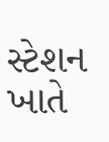સ્ટેશન ખાતે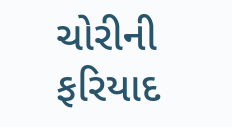ચોરીની ફરિયાદ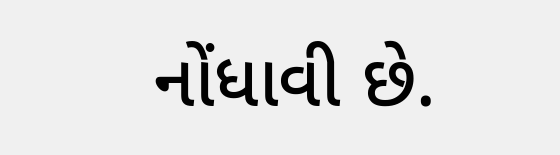નોંધાવી છે.